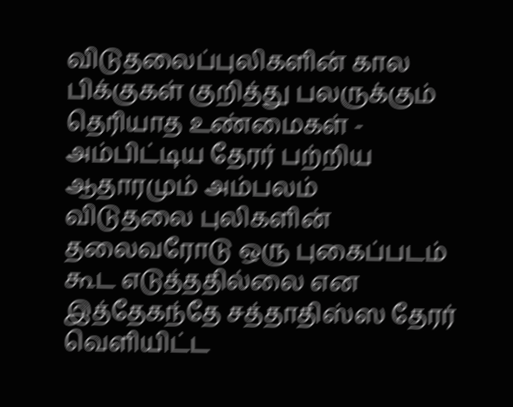விடுதலைப்புலிகளின் கால பிக்குகள் குறித்து பலருக்கும் தெரியாத உண்மைகள் - அம்பிட்டிய தேரர் பற்றிய ஆதாரமும் அம்பலம்
விடுதலை புலிகளின் தலைவரோடு ஒரு புகைப்படம் கூட எடுத்ததில்லை என இத்தேகந்தே சத்தாதிஸ்ஸ தேரர் வெளியிட்ட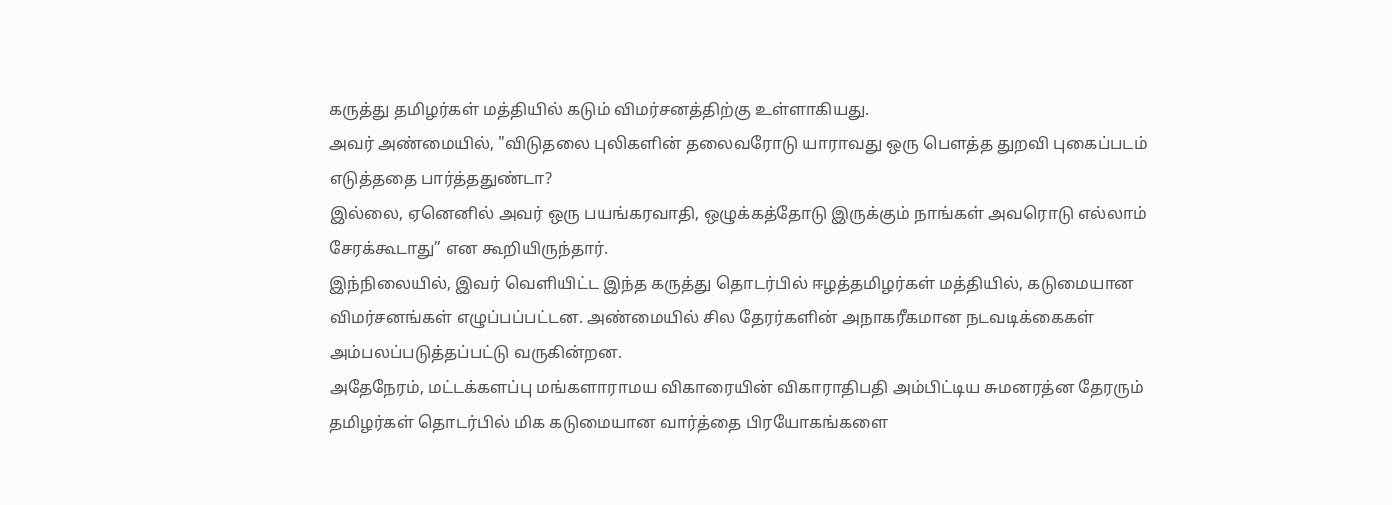கருத்து தமிழர்கள் மத்தியில் கடும் விமர்சனத்திற்கு உள்ளாகியது.
அவர் அண்மையில், "விடுதலை புலிகளின் தலைவரோடு யாராவது ஒரு பௌத்த துறவி புகைப்படம் எடுத்ததை பார்த்ததுண்டா?
இல்லை, ஏனெனில் அவர் ஒரு பயங்கரவாதி, ஒழுக்கத்தோடு இருக்கும் நாங்கள் அவரொடு எல்லாம் சேரக்கூடாது” என கூறியிருந்தார்.
இந்நிலையில், இவர் வெளியிட்ட இந்த கருத்து தொடர்பில் ஈழத்தமிழர்கள் மத்தியில், கடுமையான விமர்சனங்கள் எழுப்பப்பட்டன. அண்மையில் சில தேரர்களின் அநாகரீகமான நடவடிக்கைகள் அம்பலப்படுத்தப்பட்டு வருகின்றன.
அதேநேரம், மட்டக்களப்பு மங்களாராமய விகாரையின் விகாராதிபதி அம்பிட்டிய சுமனரத்ன தேரரும் தமிழர்கள் தொடர்பில் மிக கடுமையான வார்த்தை பிரயோகங்களை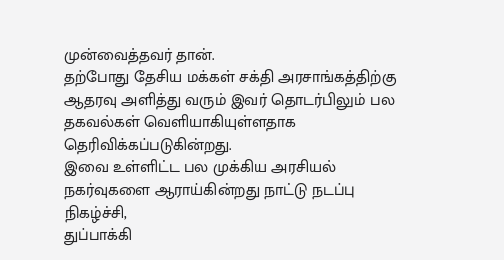முன்வைத்தவர் தான்.
தற்போது தேசிய மக்கள் சக்தி அரசாங்கத்திற்கு ஆதரவு அளித்து வரும் இவர் தொடர்பிலும் பல தகவல்கள் வெளியாகியுள்ளதாக தெரிவிக்கப்படுகின்றது.
இவை உள்ளிட்ட பல முக்கிய அரசியல் நகர்வுகளை ஆராய்கின்றது நாட்டு நடப்பு நிகழ்ச்சி,
துப்பாக்கி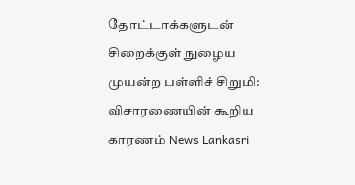தோட்டாக்களுடன் சிறைக்குள் நுழைய முயன்ற பள்ளிச் சிறுமி: விசாரணையின் கூறிய காரணம் News Lankasri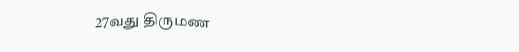27வது திருமண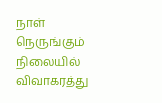நாள் நெருங்கும் நிலையில் விவாகரத்து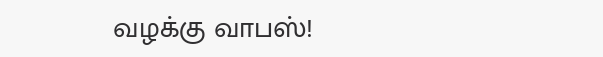வழக்கு வாபஸ்!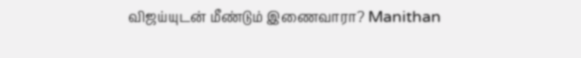விஜய்யுடன் மீண்டும் இணைவாரா? Manithan